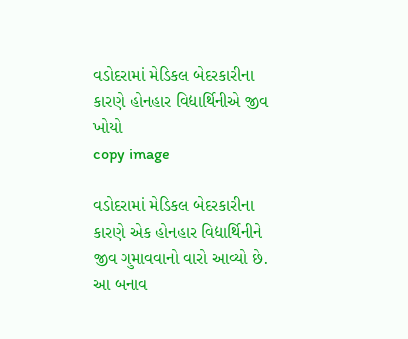વડોદરામાં મેડિકલ બેદરકારીના કારણે હોનહાર વિદ્યાર્થિનીએ જીવ ખોયો
copy image

વડોદરામાં મેડિકલ બેદરકારીના કારણે એક હોનહાર વિદ્યાર્થિનીને જીવ ગુમાવવાનો વારો આવ્યો છે. આ બનાવ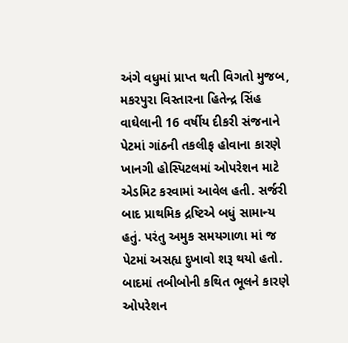અંગે વધુમાં પ્રાપ્ત થતી વિગતો મુજબ, મકરપુરા વિસ્તારના હિતેન્દ્ર સિંહ વાઘેલાની 16 વર્ષીય દીકરી સંજનાને પેટમાં ગાંઠની તકલીફ હોવાના કારણે ખાનગી હોસ્પિટલમાં ઓપરેશન માટે એડમિટ કરવામાં આવેલ હતી. સર્જરી બાદ પ્રાથમિક દ્રષ્ટિએ બધું સામાન્ય હતું. પરંતુ અમુક સમયગાળા માં જ પેટમાં અસહ્ય દુખાવો શરૂ થયો હતો. બાદમાં તબીબોની કથિત ભૂલને કારણે ઓપરેશન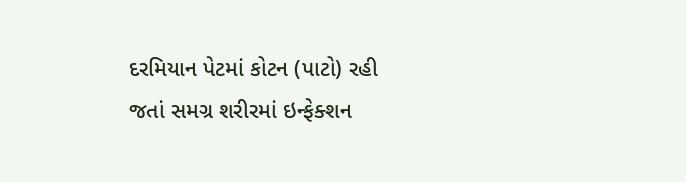દરમિયાન પેટમાં કોટન (પાટો) રહી જતાં સમગ્ર શરીરમાં ઇન્ફેક્શન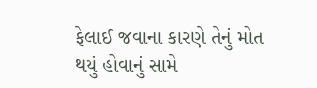ફેલાઈ જવાના કારણે તેનું મોત થયું હોવાનું સામે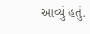આવ્યું હતું.